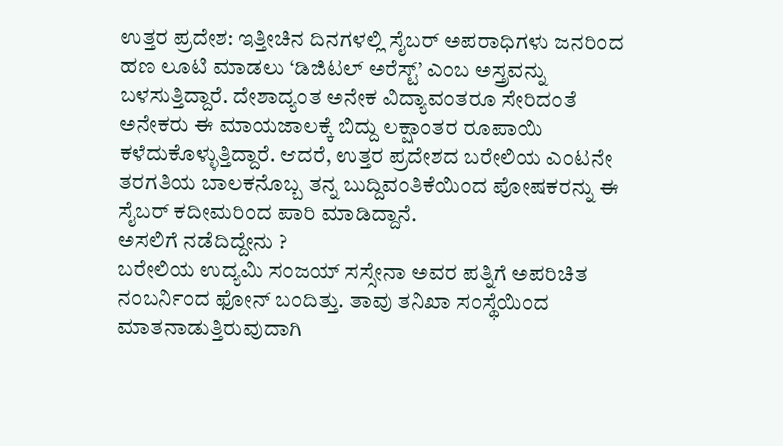ಉತ್ತರ ಪ್ರದೇಶ: ಇತ್ತೀಚಿನ ದಿನಗಳಲ್ಲಿ ಸೈಬರ್ ಅಪರಾಧಿಗಳು ಜನರಿಂದ ಹಣ ಲೂಟಿ ಮಾಡಲು ‘ಡಿಜಿಟಲ್ ಅರೆಸ್ಟ್’ ಎಂಬ ಅಸ್ತ್ರವನ್ನು ಬಳಸುತ್ತಿದ್ದಾರೆ. ದೇಶಾದ್ಯಂತ ಅನೇಕ ವಿದ್ಯಾವಂತರೂ ಸೇರಿದಂತೆ ಅನೇಕರು ಈ ಮಾಯಜಾಲಕ್ಕೆ ಬಿದ್ದು ಲಕ್ಷಾಂತರ ರೂಪಾಯಿ ಕಳೆದುಕೊಳ್ಳುತ್ತಿದ್ದಾರೆ. ಆದರೆ, ಉತ್ತರ ಪ್ರದೇಶದ ಬರೇಲಿಯ ಎಂಟನೇ ತರಗತಿಯ ಬಾಲಕನೊಬ್ಬ ತನ್ನ ಬುದ್ದಿವಂತಿಕೆಯಿಂದ ಪೋಷಕರನ್ನು ಈ ಸೈಬರ್ ಕದೀಮರಿಂದ ಪಾರಿ ಮಾಡಿದ್ದಾನೆ.
ಅಸಲಿಗೆ ನಡೆದಿದ್ದೇನು ?
ಬರೇಲಿಯ ಉದ್ಯಮಿ ಸಂಜಯ್ ಸಸ್ಸೇನಾ ಅವರ ಪತ್ನಿಗೆ ಅಪರಿಚಿತ ನಂಬರ್ನಿಂದ ಫೋನ್ ಬಂದಿತ್ತು. ತಾವು ತನಿಖಾ ಸಂಸ್ಥೆಯಿಂದ ಮಾತನಾಡುತ್ತಿರುವುದಾಗಿ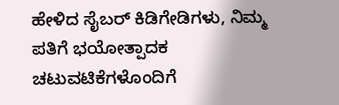ಹೇಳಿದ ಸೈಬರ್ ಕಿಡಿಗೇಡಿಗಳು, ನಿಮ್ಮ ಪತಿಗೆ ಭಯೋತ್ಪಾದಕ ಚಟುವಟಿಕೆಗಳೊಂದಿಗೆ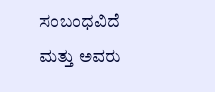ಸಂಬಂಧವಿದೆ ಮತ್ತು ಅವರು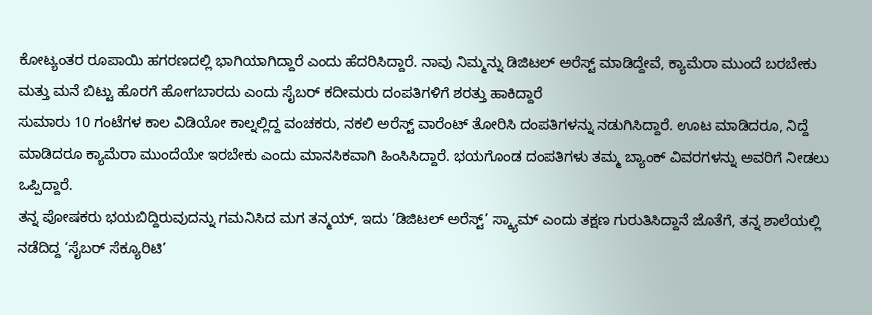ಕೋಟ್ಯಂತರ ರೂಪಾಯಿ ಹಗರಣದಲ್ಲಿ ಭಾಗಿಯಾಗಿದ್ದಾರೆ ಎಂದು ಹೆದರಿಸಿದ್ದಾರೆ. ನಾವು ನಿಮ್ಮನ್ನು ಡಿಜಿಟಲ್ ಅರೆಸ್ಟ್ ಮಾಡಿದ್ದೇವೆ, ಕ್ಯಾಮೆರಾ ಮುಂದೆ ಬರಬೇಕು ಮತ್ತು ಮನೆ ಬಿಟ್ಟು ಹೊರಗೆ ಹೋಗಬಾರದು ಎಂದು ಸೈಬರ್ ಕದೀಮರು ದಂಪತಿಗಳಿಗೆ ಶರತ್ತು ಹಾಕಿದ್ದಾರೆ
ಸುಮಾರು 10 ಗಂಟೆಗಳ ಕಾಲ ವಿಡಿಯೋ ಕಾಲ್ನಲ್ಲಿದ್ದ ವಂಚಕರು, ನಕಲಿ ಅರೆಸ್ಟ್ ವಾರೆಂಟ್ ತೋರಿಸಿ ದಂಪತಿಗಳನ್ನು ನಡುಗಿಸಿದ್ದಾರೆ. ಊಟ ಮಾಡಿದರೂ, ನಿದ್ದೆ ಮಾಡಿದರೂ ಕ್ಯಾಮೆರಾ ಮುಂದೆಯೇ ಇರಬೇಕು ಎಂದು ಮಾನಸಿಕವಾಗಿ ಹಿಂಸಿಸಿದ್ದಾರೆ. ಭಯಗೊಂಡ ದಂಪತಿಗಳು ತಮ್ಮ ಬ್ಯಾಂಕ್ ವಿವರಗಳನ್ನು ಅವರಿಗೆ ನೀಡಲು ಒಪ್ಪಿದ್ದಾರೆ.
ತನ್ನ ಪೋಷಕರು ಭಯಬಿದ್ದಿರುವುದನ್ನು ಗಮನಿಸಿದ ಮಗ ತನ್ಮಯ್, ಇದು ‘ಡಿಜಿಟಲ್ ಅರೆಸ್ಟ್’ ಸ್ಕ್ಯಾಮ್ ಎಂದು ತಕ್ಷಣ ಗುರುತಿಸಿದ್ದಾನೆ ಜೊತೆಗೆ, ತನ್ನ ಶಾಲೆಯಲ್ಲಿ ನಡೆದಿದ್ದ ‘ಸೈಬರ್ ಸೆಕ್ಯೂರಿಟಿ’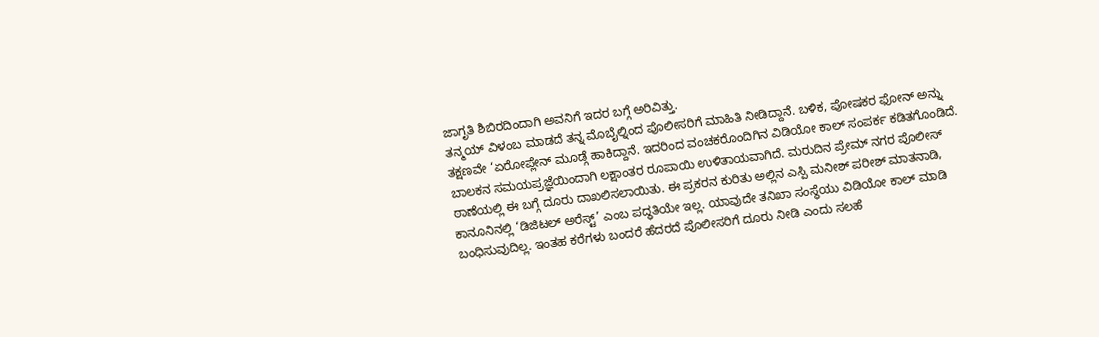ಜಾಗೃತಿ ಶಿಬಿರದಿಂದಾಗಿ ಅವನಿಗೆ ಇದರ ಬಗ್ಗೆ ಅರಿವಿತ್ತು.
ತನ್ಮಯ್ ವಿಳಂಬ ಮಾಡದೆ ತನ್ನ ಮೊಬೈಲ್ನಿಂದ ಪೊಲೀಸರಿಗೆ ಮಾಹಿತಿ ನೀಡಿದ್ದಾನೆ. ಬಳಿಕ, ಪೋಷಕರ ಫೋನ್ ಅನ್ನು ತಕ್ಷಣವೇ ‘ಏರೋಪ್ಲೇನ್ ಮೂಡ್ಗೆ ಹಾಕಿದ್ದಾನೆ. ಇದರಿಂದ ವಂಚಕರೊಂದಿಗಿನ ವಿಡಿಯೋ ಕಾಲ್ ಸಂಪರ್ಕ ಕಡಿತಗೊಂಡಿದೆ.
ಬಾಲಕನ ಸಮಯಪ್ರಜ್ಞೆಯಿಂದಾಗಿ ಲಕ್ಷಾಂತರ ರೂಪಾಯಿ ಉಳಿತಾಯವಾಗಿದೆ. ಮರುದಿನ ಪ್ರೇಮ್ ನಗರ ಪೊಲೀಸ್ ಠಾಣೆಯಲ್ಲಿ ಈ ಬಗ್ಗೆ ದೂರು ದಾಖಲಿಸಲಾಯಿತು. ಈ ಪ್ರಕರನ ಕುರಿತು ಅಲ್ಲಿನ ಎಸ್ಪಿ ಮನೀಶ್ ಪರೀಶ್ ಮಾತನಾಡಿ, ಕಾನೂನಿನಲ್ಲಿ ‘ಡಿಜಿಟಲ್ ಅರೆಸ್ಟ್’ ಎಂಬ ಪದ್ಧತಿಯೇ ಇಲ್ಲ. ಯಾವುದೇ ತನಿಖಾ ಸಂಸ್ಥೆಯು ವಿಡಿಯೋ ಕಾಲ್ ಮಾಡಿ ಬಂಧಿಸುವುದಿಲ್ಲ. ಇಂತಹ ಕರೆಗಳು ಬಂದರೆ ಹೆದರದೆ ಪೊಲೀಸರಿಗೆ ದೂರು ನೀಡಿ ಎಂದು ಸಲಹೆ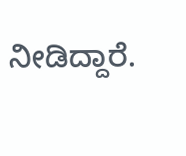ನೀಡಿದ್ದಾರೆ.